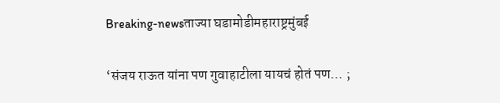Breaking-newsताज्या घडामोडीमहाराष्ट्रमुंबई

‘संजय राऊत यांना पण गुवाहाटीला यायचं होतं पण… ;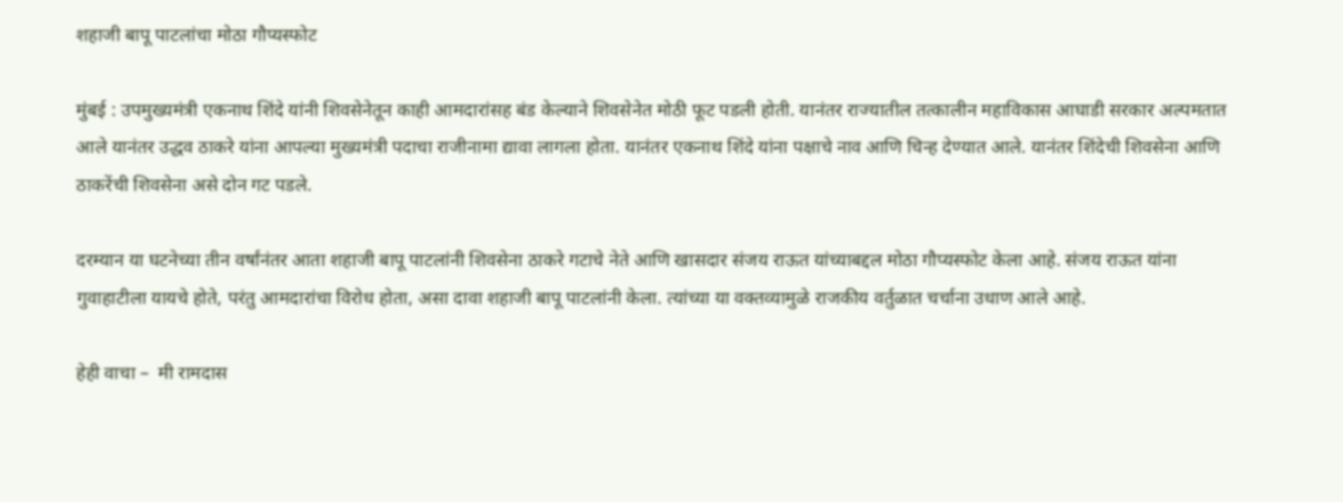शहाजी बापू पाटलांचा मोठा गौप्यस्फोट

मुंबई : उपमुख्यमंत्री एकनाथ शिंदे यांनी शिवसेनेतून काही आमदारांसह बंड केल्याने शिवसेनेत मोठी फूट पडली होती. यानंतर राज्यातील तत्कालीन महाविकास आघाडी सरकार अल्पमतात आले यानंतर उद्धव ठाकरे यांना आपल्या मुख्यमंत्री पदाचा राजीनामा द्यावा लागला होता. यानंतर एकनाथ शिंदे यांना पक्षाचे नाव आणि चिन्ह देण्यात आले. यानंतर शिंदेची शिवसेना आणि ठाकरेंची शिवसेना असे दोन गट पडले.

दरम्यान या घटनेच्या तीन वर्षांनंतर आता शहाजी बापू पाटलांनी शिवसेना ठाकरे गटाचे नेते आणि खासदार संजय राऊत यांच्याबद्दल मोठा गौप्यस्फोट केला आहे. संजय राऊत यांना गुवाहाटीला यायचे होते, परंतु आमदारांचा विरोध होता, असा दावा शहाजी बापू पाटलांनी केला. त्यांच्या या वक्तव्यामुळे राजकीय वर्तुळात चर्चाना उधाण आले आहे.

हेही वाचा –  मी रामदास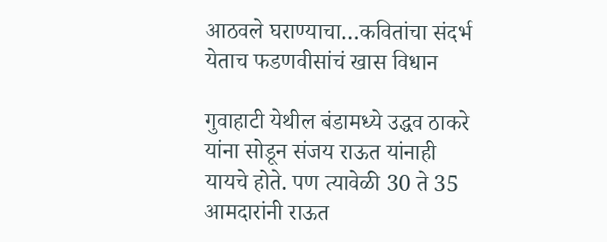आठवले घराण्याचा…कवितांचा संदर्भ येताच फडणवीसांचं खास विधान

गुवाहाटी येथील बंडामध्ये उद्धव ठाकरे यांना सोडून संजय राऊत यांनाही यायचे होते. पण त्यावेळी 30 ते 35 आमदारांनी राऊत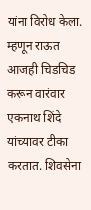यांना विरोध केला. म्हणून राऊत आजही चिडचिड करून वारंवार एकनाथ शिंदे यांच्यावर टीका करतात. शिवसेना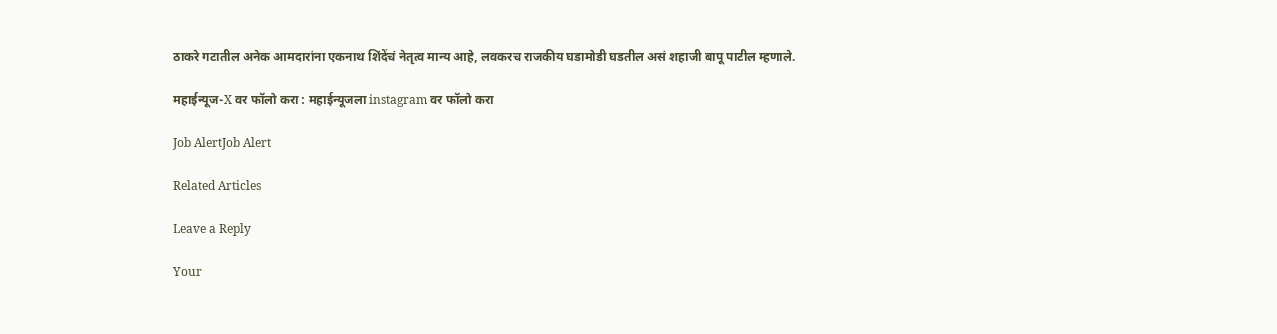ठाकरे गटातील अनेक आमदारांना एकनाथ शिंदेंचं नेतृत्व मान्य आहे, लवकरच राजकीय घडामोडी घडतील असं शहाजी बापू पाटील म्हणाले.

महाईन्यूज-X वर फॉलो करा : महाईन्यूजला instagram वर फॉलो करा

Job AlertJob Alert

Related Articles

Leave a Reply

Your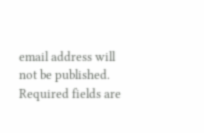email address will not be published. Required fields are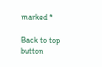marked *

Back to top button